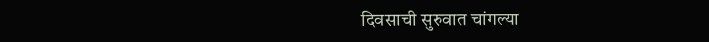दिवसाची सुरुवात चांगल्या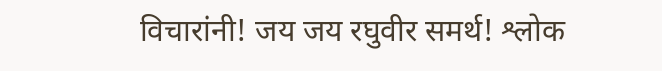विचारांनी! जय जय रघुवीर समर्थ! श्लोक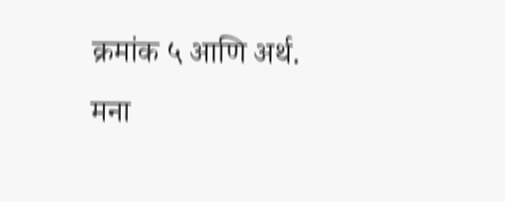क्रमांक ५ आणि अर्थ.
मना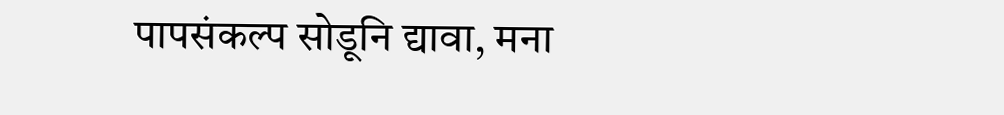पापसंकल्प सोडूनि द्यावा, मना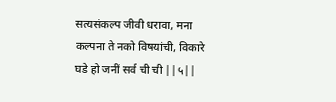सत्यसंकल्प जीवी धरावा, मना कल्पना ते नको विषयांची, विकारे घडे हो जनीं सर्व ची ची ||५||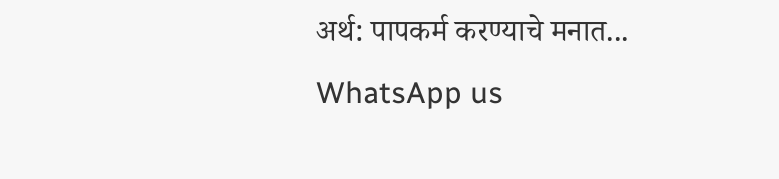अर्थ: पापकर्म करण्याचे मनात...
WhatsApp us